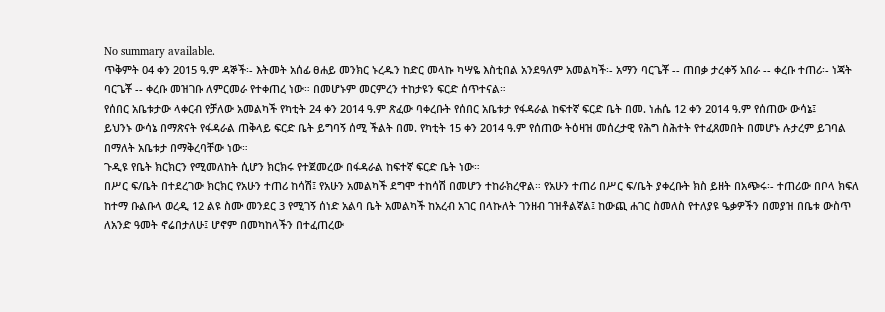No summary available.
ጥቅምት 04 ቀን 2015 ዓ.ም ዳኞች፡- እትመት አሰፊ ፀሐይ መንክር ኑረዱን ከድር መላኩ ካሣዬ እስቲበል አንደዓለም አመልካች፡- አማን ባርጌቾ -- ጠበቃ ታረቀኝ አበራ -- ቀረቡ ተጠሪ፡- ነጃት ባርጌቾ -- ቀረቡ መዝገቡ ለምርመራ የተቀጠረ ነው። በመሆኑም መርምረን ተከታዩን ፍርድ ሰጥተናል።
የሰበር አቤቱታው ላቀርብ የቻለው አመልካች የካቲት 24 ቀን 2014 ዓ.ም ጽፈው ባቀረቡት የሰበር አቤቱታ የፋዳራል ከፍተኛ ፍርድ ቤት በመ. ነሐሴ 12 ቀን 2014 ዓ.ም የሰጠው ውሳኔ፤
ይህንኑ ውሳኔ በማጽናት የፋዳራል ጠቅላይ ፍርድ ቤት ይግባኝ ሰሚ ችልት በመ. የካቲት 15 ቀን 2014 ዓ.ም የሰጠው ትዕዛዝ መሰረታዊ የሕግ ስሕተት የተፈጸመበት በመሆኑ ሉታረም ይገባል በማለት አቤቱታ በማቅረባቸው ነው።
ጉዲዩ የቤት ክርክርን የሚመለከት ሲሆን ክርክሩ የተጀመረው በፋዳራል ከፍተኛ ፍርድ ቤት ነው።
በሥር ፍ/ቤት በተደረገው ክርክር የአሁን ተጠሪ ከሳሽ፤ የአሁን አመልካች ደግሞ ተከሳሽ በመሆን ተከራክረዋል። የአሁን ተጠሪ በሥር ፍ/ቤት ያቀረቡት ክስ ይዘት በአጭሩ፡- ተጠሪው በቦላ ክፍለ ከተማ ቡልቡላ ወረዲ 12 ልዩ ስሙ መንደር 3 የሚገኝ ሰነድ አልባ ቤት አመልካች ከአረብ አገር በላኩለት ገንዘብ ገዝቶልኛል፤ ከውጪ ሐገር ስመለስ የተለያዩ ዔቃዎችን በመያዝ በቤቱ ውስጥ ለአንድ ዓመት ኖሬበታለሁ፤ ሆኖም በመካከላችን በተፈጠረው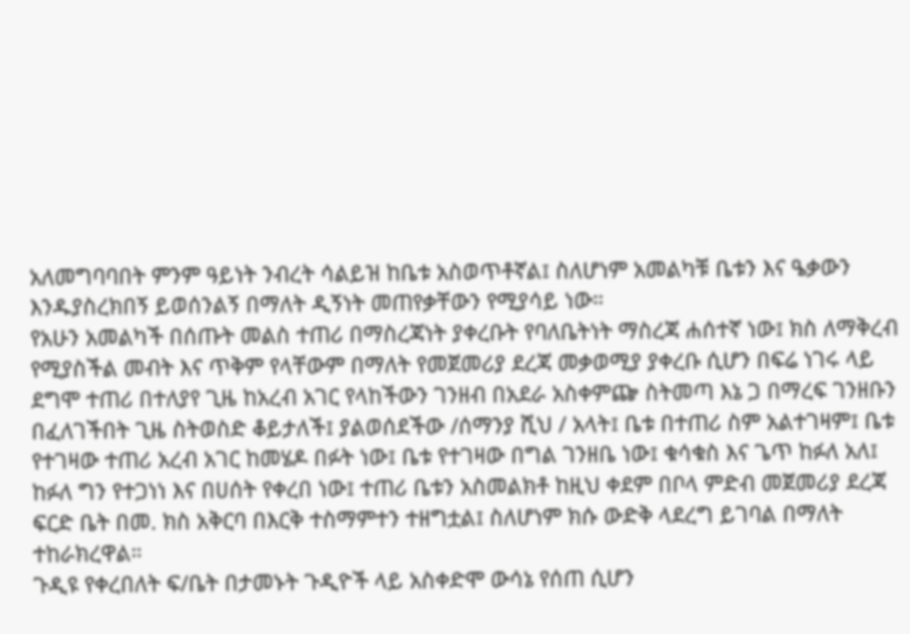አለመግባባበት ምንም ዓይነት ንብረት ሳልይዝ ከቤቱ አስወጥቶኛል፤ ስለሆነም አመልካቹ ቤቱን እና ዔቃውን እንዱያስረክበኝ ይወሰንልኝ በማለት ዲኝነት መጠየቃቸውን የሚያሳይ ነው።
የአሁን አመልካች በሰጡት መልስ ተጠሪ በማስረጃነት ያቀረቡት የባለቤትነት ማስረጃ ሐሰተኛ ነው፤ ክስ ለማቅረብ የሚያስችል መብት እና ጥቅም የላቸውም በማለት የመጀመሪያ ደረጃ መቃወሚያ ያቀረቡ ሲሆን በፍሬ ነገሩ ላይ ደግሞ ተጠሪ በተለያየ ጊዜ ከአረብ አገር የላከችውን ገንዘብ በአደራ አስቀምጬ ስትመጣ እኔ ጋ በማረፍ ገንዘቡን በፈለገችበት ጊዜ ስትወስድ ቆይታለች፤ ያልወሰደችው /ሰማንያ ሺህ / አላት፤ ቤቱ በተጠሪ ስም አልተገዛም፤ ቤቱ የተገዛው ተጠሪ አረብ አገር ከመሄዶ በፉት ነው፤ ቤቱ የተገዛው በግል ገንዘቤ ነው፤ ቁሳቁስ እና ጌጥ ከፉለ አለ፤ ከፉለ ግን የተጋነነ እና በሀሰት የቀረበ ነው፤ ተጠሪ ቤቱን አስመልክቶ ከዚህ ቀደም በቦላ ምድብ መጀመሪያ ደረጃ ፍርድ ቤት በመ. ክስ አቅርባ በእርቅ ተስማምተን ተዘግቷል፤ ስለሆነም ክሱ ውድቅ ላደረግ ይገባል በማለት ተከራክረዋል።
ጉዲዩ የቀረበለት ፍ/ቤት በታመኑት ጉዲዮች ላይ አስቀድሞ ውሳኔ የሰጠ ሲሆን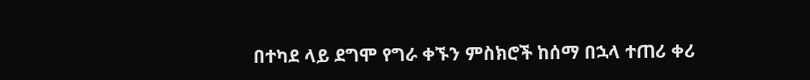በተካደ ላይ ደግሞ የግራ ቀኙን ምስክሮች ከሰማ በኋላ ተጠሪ ቀሪ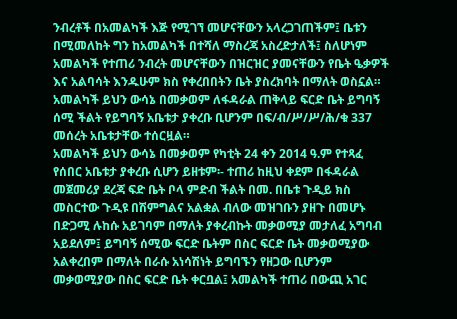ንብረቶች በአመልካች እጅ የሚገኘ መሆናቸውን አላረጋገጠችም፤ ቤቱን በሚመለከት ግን ከአመልካች በተሻለ ማስረጃ አስረድታለች፤ ስለሆነም አመልካች የተጠሪ ንብረት መሆናቸውን በዝርዝር ያመናቸውን የቤት ዔቃዎች እና አልባሳት እንዱሁም ክስ የቀረበበትን ቤት ያስረክባት በማለት ወስኗል።
አመልካች ይህን ውሳኔ በመቃወም ለፋዳራል ጠቅላይ ፍርድ ቤት ይግባኝ ሰሚ ችልት የይግባኝ አቤቱታ ያቀረቡ ቢሆንም በፍ/ብ/ሥ/ሥ/ሕ/ቁ 337 መሰረት አቤቱታቸው ተሰርዟል።
አመልካች ይህን ውሳኔ በመቃወም የካቲት 24 ቀን 2014 ዓ.ም የተጻፈ የሰበር አቤቱታ ያቀረቡ ሲሆን ይዘቱም፡- ተጠሪ ከዚህ ቀደም በፋዳራል መጀመሪያ ደረጃ ፍድ ቤት ቦላ ምድብ ችልት በመ. በቤቱ ጉዲይ ክስ መስርተው ጉዲዩ በሽምግልና አልቋል ብለው መዝገቡን ያዘጉ በመሆኑ በድጋሚ ሉከሱ አይገባም በማለት ያቀረብኩት መቃወሚያ መታለፈ አግባብ አይደለም፤ ይግባኝ ሰሚው ፍርድ ቤትም በስር ፍርድ ቤት መቃወሚያው አልቀረበም በማለት በራሱ አነሳሽነት ይግባኙን የዘጋው ቢሆንም መቃወሚያው በስር ፍርድ ቤት ቀርቧል፤ አመልካች ተጠሪ በውጪ አገር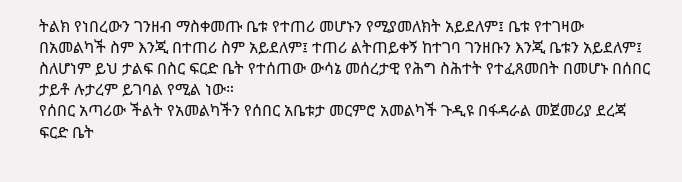ትልክ የነበረውን ገንዘብ ማስቀመጡ ቤቱ የተጠሪ መሆኑን የሚያመለክት አይደለም፤ ቤቱ የተገዛው በአመልካች ስም እንጂ በተጠሪ ስም አይደለም፤ ተጠሪ ልትጠይቀኝ ከተገባ ገንዘቡን እንጂ ቤቱን አይደለም፤ ስለሆነም ይህ ታልፍ በስር ፍርድ ቤት የተሰጠው ውሳኔ መሰረታዊ የሕግ ስሕተት የተፈጸመበት በመሆኑ በሰበር ታይቶ ሉታረም ይገባል የሚል ነው።
የሰበር አጣሪው ችልት የአመልካችን የሰበር አቤቱታ መርምሮ አመልካች ጉዲዩ በፋዳራል መጀመሪያ ደረጃ ፍርድ ቤት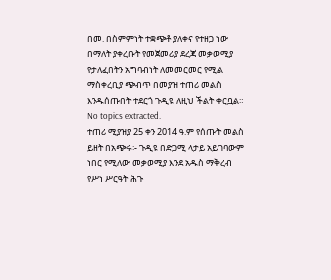በመ. በስምምነት ተቋጭቶ ያለቀና የተዘጋ ነው በማለት ያቀረቡት የመጀመሪያ ደረጃ መቃወሚያ የታለፈበትን አግባብነት ለመመርመር የሚል ማስቀረቢያ ጭብጥ በመያዝ ተጠሪ መልስ እንዱሰጡበት ተደርጎ ጉዲዩ ለዚህ ችልት ቀርቧል።
No topics extracted.
ተጠሪ ሚያዝያ 25 ቀን 2014 ዓ.ም የሰጡት መልስ ይዘት በአጭሩ፡- ጉዲዩ በድጋሚ ላታይ አይገባውም ነበር የሚለው መቃወሚያ እንደ አዱስ ማቅረብ የሥነ ሥርዓት ሕጉ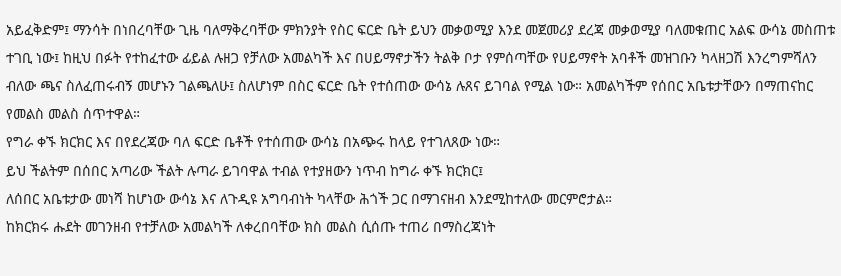አይፈቅድም፤ ማንሳት በነበረባቸው ጊዜ ባለማቅረባቸው ምክንያት የስር ፍርድ ቤት ይህን መቃወሚያ እንደ መጀመሪያ ደረጃ መቃወሚያ ባለመቁጠር አልፍ ውሳኔ መስጠቱ ተገቢ ነው፤ ከዚህ በፉት የተከፈተው ፊይል ሉዘጋ የቻለው አመልካች እና በሀይማኖታችን ትልቅ ቦታ የምሰጣቸው የሀይማኖት አባቶች መዝገቡን ካላዘጋሽ እንረግምሻለን ብለው ጫና ስለፈጠሩብኝ መሆኑን ገልጫለሁ፤ ስለሆነም በስር ፍርድ ቤት የተሰጠው ውሳኔ ሉጸና ይገባል የሚል ነው። አመልካችም የሰበር አቤቱታቸውን በማጠናከር የመልስ መልስ ሰጥተዋል።
የግራ ቀኙ ክርክር እና በየደረጃው ባለ ፍርድ ቤቶች የተሰጠው ውሳኔ በአጭሩ ከላይ የተገለጸው ነው።
ይህ ችልትም በሰበር አጣሪው ችልት ሉጣራ ይገባዋል ተብል የተያዘውን ነጥብ ከግራ ቀኙ ክርክር፤
ለሰበር አቤቱታው መነሻ ከሆነው ውሳኔ እና ለጉዲዩ አግባብነት ካላቸው ሕጎች ጋር በማገናዘብ እንደሚከተለው መርምሮታል።
ከክርክሩ ሑደት መገንዘብ የተቻለው አመልካች ለቀረበባቸው ክስ መልስ ሲሰጡ ተጠሪ በማስረጃነት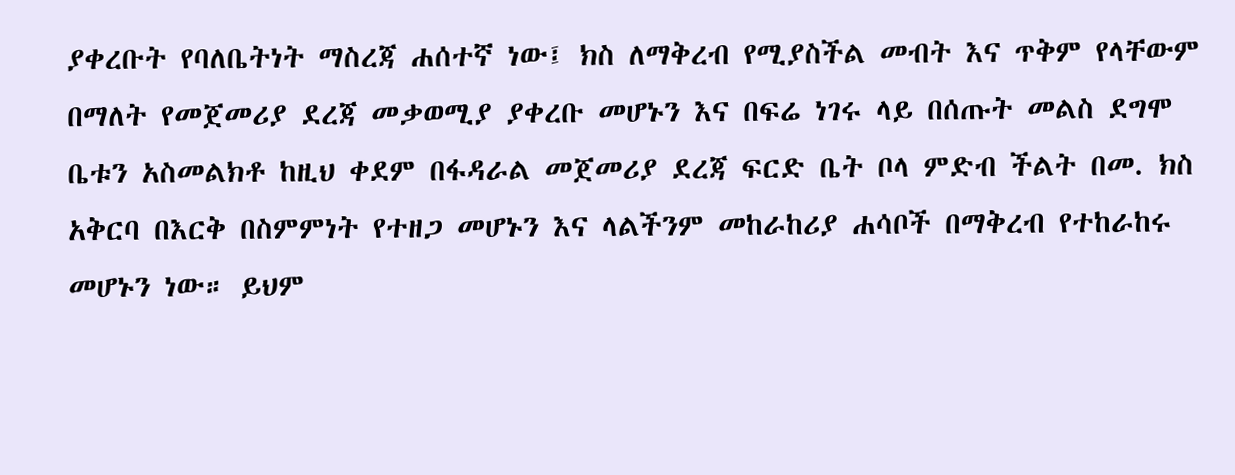ያቀረቡት የባለቤትነት ማስረጃ ሐሰተኛ ነው፤ ክስ ለማቅረብ የሚያስችል መብት እና ጥቅም የላቸውም በማለት የመጀመሪያ ደረጃ መቃወሚያ ያቀረቡ መሆኑን እና በፍሬ ነገሩ ላይ በሰጡት መልስ ደግሞ ቤቱን አስመልክቶ ከዚህ ቀደም በፋዳራል መጀመሪያ ደረጃ ፍርድ ቤት ቦላ ምድብ ችልት በመ. ክስ አቅርባ በእርቅ በስምምነት የተዘጋ መሆኑን እና ላልችንም መከራከሪያ ሐሳቦች በማቅረብ የተከራከሩ መሆኑን ነው። ይህም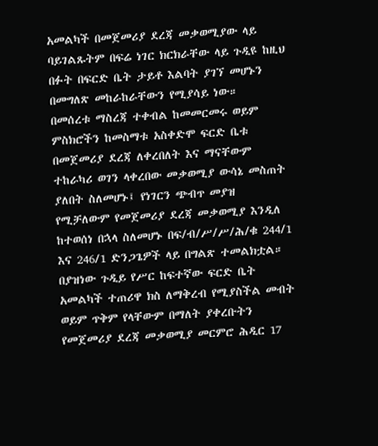አመልካች በመጀመሪያ ደረጃ መቃወሚያው ላይ ባይገልጹትም በፍሬ ነገር ክርክራቸው ላይ ጉዲዩ ከዚህ በፉት በፍርድ ቤት ታይቶ እልባት ያገኘ መሆኑን በመግለጽ መከራከራቸውን የሚያሳይ ነው።
በመሰረቱ ማስረጃ ተቀብል ከመመርመሩ ወይም ምስክሮችን ከመስማቱ አስቀድሞ ፍርድ ቤቱ በመጀመሪያ ደረጃ ለቀረበለት እና ማናቸውም ተከራካሪ ወገን ላቀረበው መቃወሚያ ውሳኔ መስጠት ያለበት ስለመሆኑ፤ የነገርን ጭብጥ መያዝ የሚቻለውም የመጀመሪያ ደረጃ መቃወሚያ እንዲለ ከተወሰነ በኋላ ስለመሆኑ በፍ/ብ/ሥ/ሥ/ሕ/ቁ 244/1 እና 246/1 ድንጋጌዎች ላይ በግልጽ ተመልክቷል።
በያዝነው ጉዲይ የሥር ከፍተኛው ፍርድ ቤት አመልካች ተጠሪዋ ክስ ለማቅረብ የሚያስችል መብት ወይም ጥቅም የላቸውም በማለት ያቀረቡትን የመጀመሪያ ደረጃ መቃወሚያ መርምሮ ሕዲር 17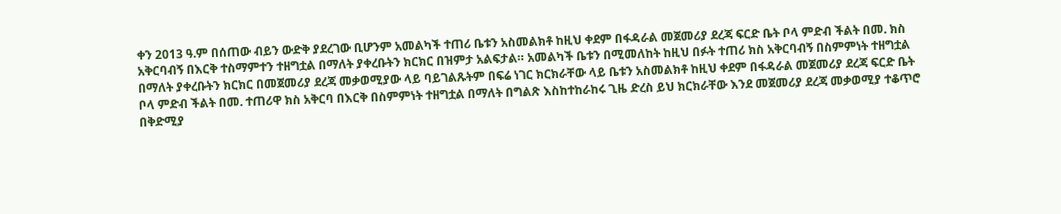ቀን 2013 ዓ.ም በሰጠው ብይን ውድቅ ያደረገው ቢሆንም አመልካች ተጠሪ ቤቱን አስመልክቶ ከዚህ ቀደም በፋዳራል መጀመሪያ ደረጃ ፍርድ ቤት ቦላ ምድብ ችልት በመ. ክስ አቅርባብኝ በእርቅ ተስማምተን ተዘግቷል በማለት ያቀረቡትን ክርክር በዝምታ አልፍታል። አመልካች ቤቱን በሚመለከት ከዚህ በፉት ተጠሪ ክስ አቅርባብኝ በስምምነት ተዘግቷል በማለት ያቀረቡትን ክርክር በመጀመሪያ ደረጃ መቃወሚያው ላይ ባይገልጹትም በፍሬ ነገር ክርክራቸው ላይ ቤቱን አስመልክቶ ከዚህ ቀደም በፋዳራል መጀመሪያ ደረጃ ፍርድ ቤት ቦላ ምድብ ችልት በመ. ተጠሪዋ ክስ አቅርባ በእርቅ በስምምነት ተዘግቷል በማለት በግልጽ እስከተከራከሩ ጊዜ ድረስ ይህ ክርክራቸው እንደ መጀመሪያ ደረጃ መቃወሚያ ተቆጥሮ በቅድሚያ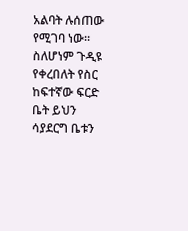አልባት ሉሰጠው የሚገባ ነው። ስለሆነም ጉዲዩ የቀረበለት የስር ከፍተኛው ፍርድ ቤት ይህን ሳያደርግ ቤቱን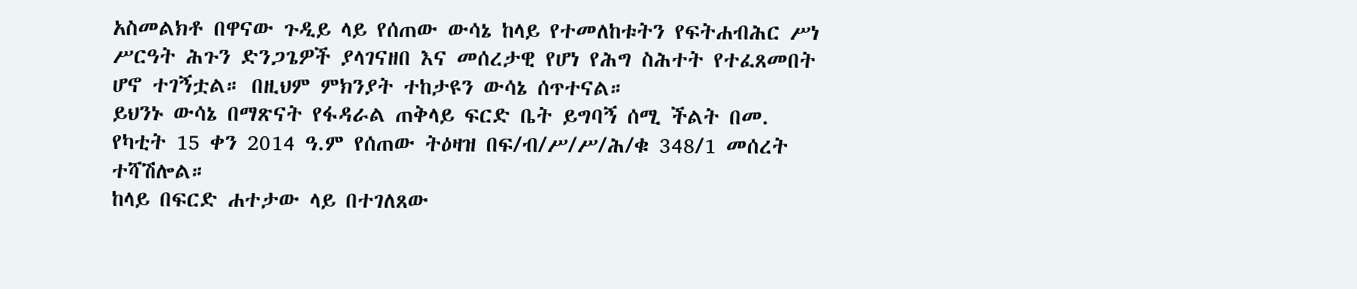አስመልክቶ በዋናው ጉዲይ ላይ የሰጠው ውሳኔ ከላይ የተመለከቱትን የፍትሐብሕር ሥነ ሥርዓት ሕጉን ድንጋጌዎች ያላገናዘበ እና መሰረታዊ የሆነ የሕግ ስሕተት የተፈጸመበት ሆኖ ተገኝቷል። በዚህም ምክንያት ተከታዩን ውሳኔ ሰጥተናል።
ይህንኑ ውሳኔ በማጽናት የፋዳራል ጠቅላይ ፍርድ ቤት ይግባኝ ሰሚ ችልት በመ.
የካቲት 15 ቀን 2014 ዓ.ም የሰጠው ትዕዛዝ በፍ/ብ/ሥ/ሥ/ሕ/ቁ 348/1 መሰረት ተሻሽሎል።
ከላይ በፍርድ ሐተታው ላይ በተገለጸው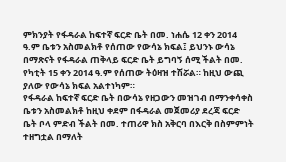ምክንያት የፋዳራል ከፍተኛ ፍርድ ቤት በመ. ነሐሴ 12 ቀን 2014 ዓ.ም ቤቱን አስመልክቶ የሰጠው የውሳኔ ክፍል፤ ይህንኑ ውሳኔ በማጽናት የፋዳራል ጠቅላይ ፍርድ ቤት ይግባኝ ሰሚ ችልት በመ. የካቲት 15 ቀን 2014 ዓ.ም የሰጠው ትዕዛዝ ተሽሯል። ከዚህ ውጪ ያለው የውሳኔ ክፍል አልተነካም።
የፋዳራል ከፍተኛ ፍርድ ቤት በውሳኔ የዘጋውን መዝገብ በማንቀሳቀስ ቤቱን አስመልክቶ ከዚህ ቀደም በፋዳራል መጀመሪያ ደረጃ ፍርድ ቤት ቦላ ምድብ ችልት በመ. ተጠሪዋ ክስ አቅርባ በእርቅ በስምምነት ተዘግቷል በማለት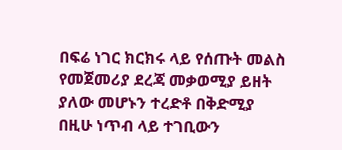በፍሬ ነገር ክርክሩ ላይ የሰጡት መልስ የመጀመሪያ ደረጃ መቃወሚያ ይዘት ያለው መሆኑን ተረድቶ በቅድሚያ በዚሁ ነጥብ ላይ ተገቢውን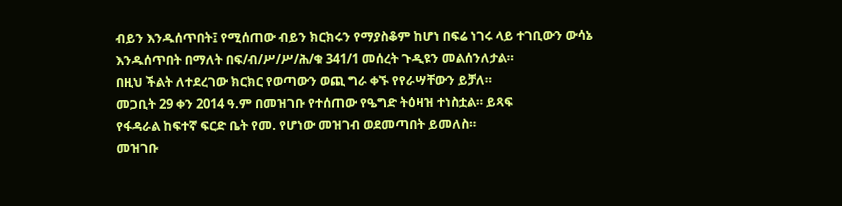ብይን እንዱሰጥበት፤ የሚሰጠው ብይን ክርክሩን የማያስቆም ከሆነ በፍሬ ነገሩ ላይ ተገቢውን ውሳኔ እንዱሰጥበት በማለት በፍ/ብ/ሥ/ሥ/ሕ/ቁ 341/1 መሰረት ጉዲዩን መልሰንለታል።
በዚህ ችልት ለተደረገው ክርክር የወጣውን ወጪ ግራ ቀኙ የየራሣቸውን ይቻለ።
መጋቢት 29 ቀን 2014 ዓ.ም በመዝገቡ የተሰጠው የዔግድ ትዕዛዝ ተነስቷል። ይጻፍ
የፋዳራል ከፍተኛ ፍርድ ቤት የመ. የሆነው መዝገብ ወደመጣበት ይመለስ።
መዝገቡ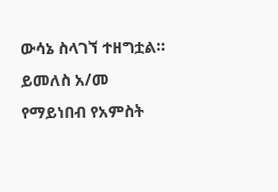ውሳኔ ስላገኘ ተዘግቷል። ይመለስ አ/መ የማይነበብ የአምስት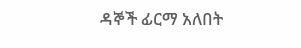ዳኞች ፊርማ አለበት